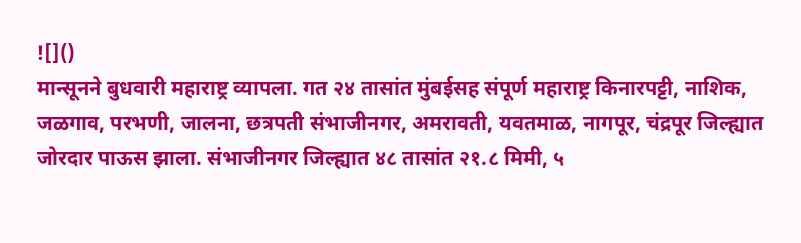![]()
मान्सूनने बुधवारी महाराष्ट्र व्यापला. गत २४ तासांत मुंबईसह संपूर्ण महाराष्ट्र किनारपट्टी, नाशिक, जळगाव, परभणी, जालना, छत्रपती संभाजीनगर, अमरावती, यवतमाळ, नागपूर, चंद्रपूर जिल्ह्यात जोरदार पाऊस झाला. संभाजीनगर जिल्ह्यात ४८ तासांत २१.८ मिमी, ५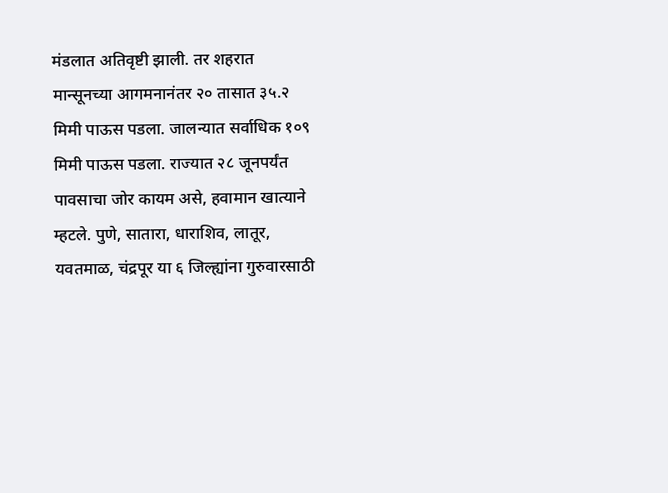मंडलात अतिवृष्टी झाली. तर शहरात मान्सूनच्या आगमनानंतर २० तासात ३५.२ मिमी पाऊस पडला. जालन्यात सर्वाधिक १०९ मिमी पाऊस पडला. राज्यात २८ जूनपर्यंत पावसाचा जोर कायम असे, हवामान खात्याने म्हटले. पुणे, सातारा, धाराशिव, लातूर, यवतमाळ, चंद्रपूर या ६ जिल्ह्यांना गुरुवारसाठी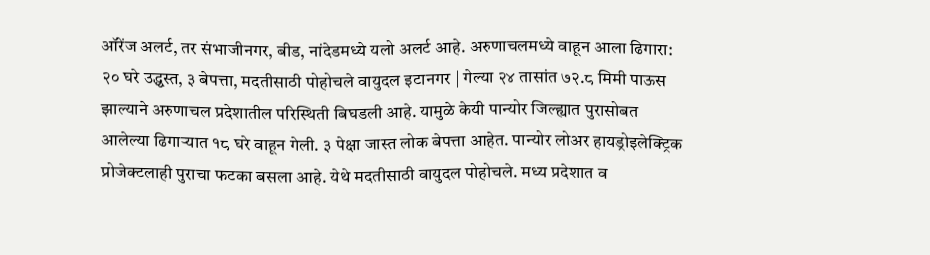ऑरेंज अलर्ट, तर संभाजीनगर, बीड, नांदेडमध्ये यलो अलर्ट आहे. अरुणाचलमध्ये वाहून आला ढिगारा: २० घरे उद्ध्वस्त, ३ बेपत्ता, मदतीसाठी पोहोचले वायुदल इटानगर | गेल्या २४ तासांत ७२.८ मिमी पाऊस झाल्याने अरुणाचल प्रदेशातील परिस्थिती बिघडली आहे. यामुळे केयी पान्योर जिल्ह्यात पुरासोबत आलेल्या ढिगाऱ्यात १८ घरे वाहून गेली. ३ पेक्षा जास्त लोक बेपत्ता आहेत. पान्योर लोअर हायड्रोइलेक्ट्रिक प्रोजेक्टलाही पुराचा फटका बसला आहे. येथे मदतीसाठी वायुदल पोहोचले. मध्य प्रदेशात व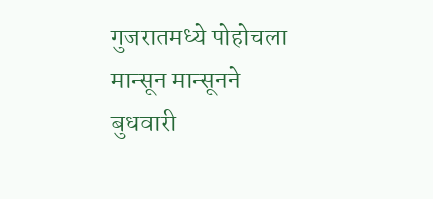गुजरातमध्ये पोहोचला मान्सून मान्सूनने बुधवारी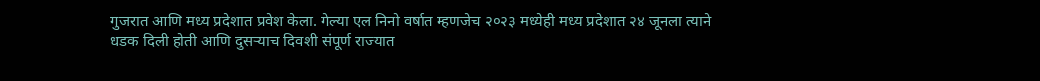गुजरात आणि मध्य प्रदेशात प्रवेश केला. गेल्या एल निनो वर्षात म्हणजेच २०२३ मध्येही मध्य प्रदेशात २४ जूनला त्याने धडक दिली होती आणि दुसऱ्याच दिवशी संपूर्ण राज्यात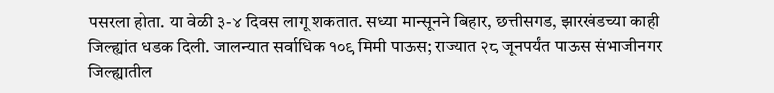पसरला होता. या वेळी ३-४ दिवस लागू शकतात. सध्या मान्सूनने बिहार, छत्तीसगड, झारखंडच्या काही जिल्ह्यांत धडक दिली. जालन्यात सर्वाधिक १०९ मिमी पाऊस; राज्यात २८ जूनपर्यंत पाऊस संभाजीनगर जिल्ह्यातील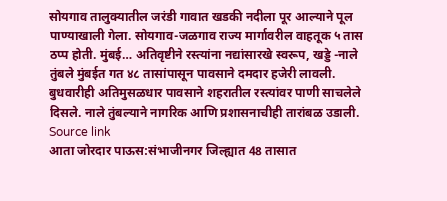सोयगाव तालुक्यातील जरंडी गावात खडकी नदीला पूर आल्याने पूल पाण्याखाली गेला. सोयगाव-जळगाव राज्य मार्गावरील वाहतूक ५ तास ठप्प होती. मुंबई… अतिवृष्टीने रस्त्यांना नद्यांसारखे स्वरूप, खड्डे -नाले तुंबले मुंबईत गत ४८ तासांपासून पावसाने दमदार हजेरी लावली. बुधवारीही अतिमुसळधार पावसाने शहरातील रस्त्यांवर पाणी साचलेले दिसले. नाले तुंबल्याने नागरिक आणि प्रशासनाचीही तारांबळ उडाली.
Source link
आता जोरदार पाऊस:संभाजीनगर जिल्ह्यात 48 तासात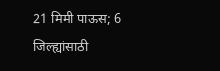21 मिमी पाऊस; 6 जिल्ह्यांसाठी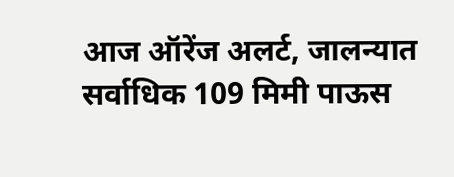आज ऑरेंज अलर्ट, जालन्यात सर्वाधिक 109 मिमी पाऊस